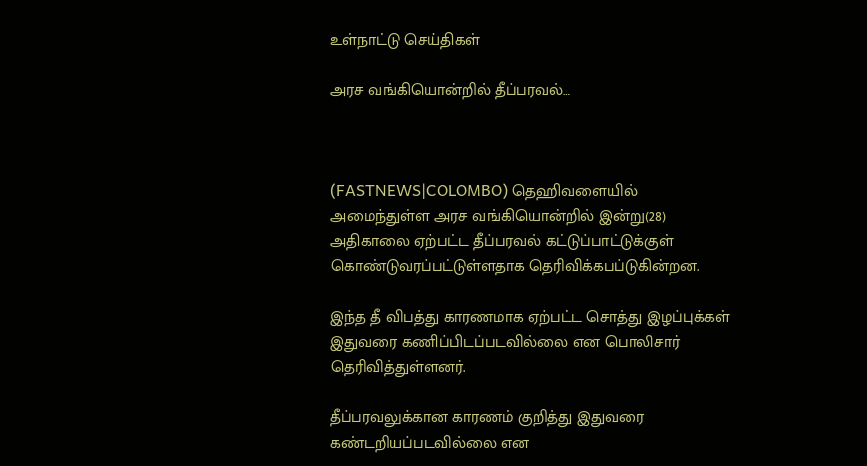உள்நாட்டு செய்திகள்

அரச வங்கியொன்றில் தீப்பரவல்…



(FASTNEWS|COLOMBO) தெஹிவளையில் அமைந்துள்ள அரச வங்கியொன்றில் இன்று(28) அதிகாலை ஏற்பட்ட தீப்பரவல் கட்டுப்பாட்டுக்குள் கொண்டுவரப்பட்டுள்ளதாக தெரிவிக்கபப்டுகின்றன.

இந்த தீ விபத்து காரணமாக ஏற்பட்ட சொத்து இழப்புக்கள் இதுவரை கணிப்பிடப்படவில்லை என பொலிசார் தெரிவித்துள்ளனர்.

தீப்பரவலுக்கான காரணம் குறித்து இதுவரை கண்டறியப்படவில்லை என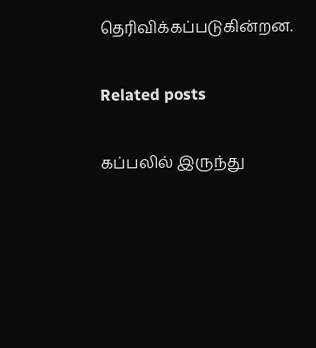தெரிவிக்கப்படுகின்றன.

Related posts

கப்பலில் இருந்து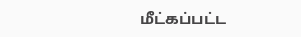மீட்கப்பட்ட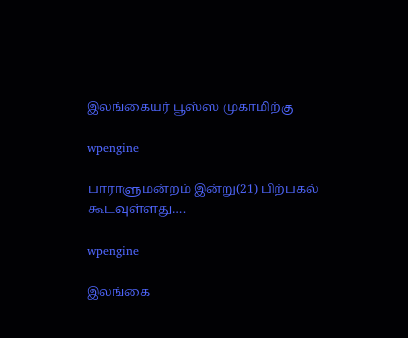இலங்கையர் பூஸ்ஸ முகாமிற்கு

wpengine

பாராளுமன்றம் இன்று(21) பிற்பகல் கூடவுள்ளது….

wpengine

இலங்கை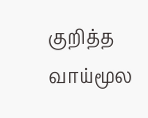குறித்த வாய்மூல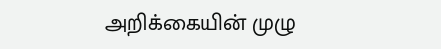அறிக்கையின் முழு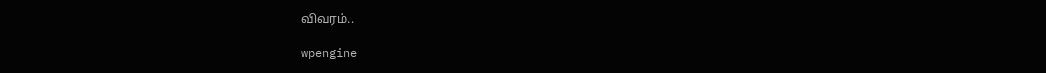விவரம்..

wpengine